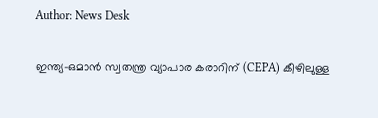Author: News Desk

ഇന്ത്യ-ഒമാൻ സ്വതന്ത്ര വ്യാപാര കരാറിന് (CEPA) കീഴിലുള്ള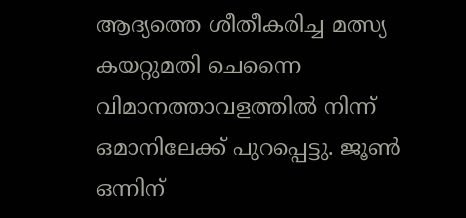ആദ്യത്തെ ശീതീകരിച്ച മത്സ്യ കയറ്റുമതി ചെന്നൈ വിമാനത്താവളത്തിൽ നിന്ന് ഒമാനിലേക്ക് പുറപ്പെട്ടു. ജൂൺ ഒന്നിന്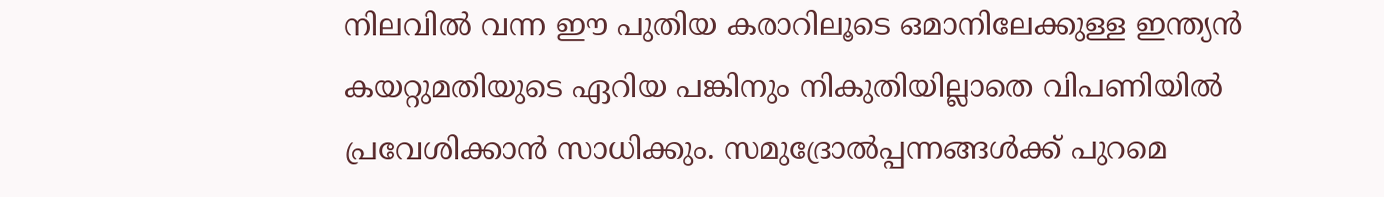നിലവിൽ വന്ന ഈ പുതിയ കരാറിലൂടെ ഒമാനിലേക്കുള്ള ഇന്ത്യൻ കയറ്റുമതിയുടെ ഏറിയ പങ്കിനും നികുതിയില്ലാതെ വിപണിയിൽ പ്രവേശിക്കാൻ സാധിക്കും. സമുദ്രോൽപ്പന്നങ്ങൾക്ക് പുറമെ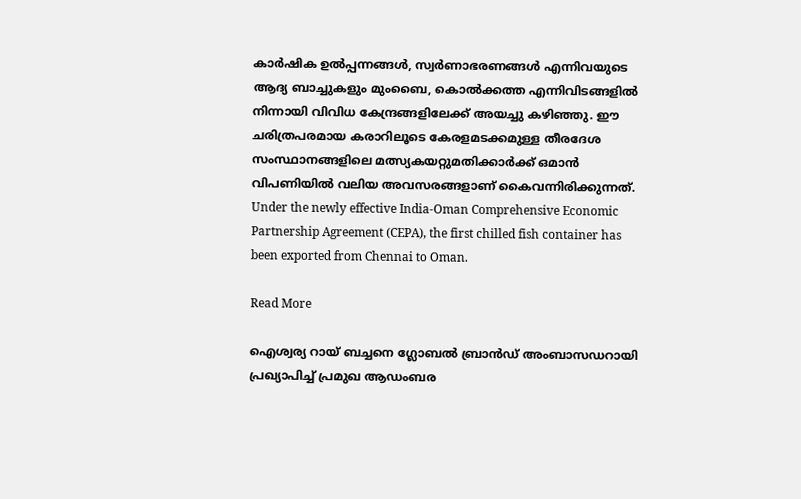കാർഷിക ഉൽപ്പന്നങ്ങൾ, സ്വർണാഭരണങ്ങൾ എന്നിവയുടെ ആദ്യ ബാച്ചുകളും മുംബൈ, കൊൽക്കത്ത എന്നിവിടങ്ങളിൽ നിന്നായി വിവിധ കേന്ദ്രങ്ങളിലേക്ക് അയച്ചു കഴിഞ്ഞു. ഈ ചരിത്രപരമായ കരാറിലൂടെ കേരളമടക്കമുള്ള തീരദേശ സംസ്ഥാനങ്ങളിലെ മത്സ്യകയറ്റുമതിക്കാർക്ക് ഒമാൻ വിപണിയിൽ വലിയ അവസരങ്ങളാണ് കൈവന്നിരിക്കുന്നത്. Under the newly effective India-Oman Comprehensive Economic Partnership Agreement (CEPA), the first chilled fish container has been exported from Chennai to Oman.

Read More

ഐശ്വര്യ റായ് ബച്ചനെ ഗ്ലോബൽ ബ്രാൻഡ് അംബാസഡറായി പ്രഖ്യാപിച്ച് പ്രമുഖ ആഡംബര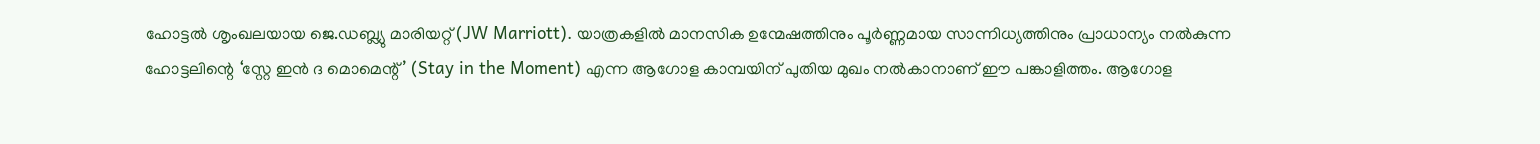ഹോട്ടൽ ശൃംഖലയായ ജെ.ഡബ്ല്യു മാരിയറ്റ് (JW Marriott). യാത്രകളിൽ മാനസിക ഉന്മേഷത്തിനും പൂർണ്ണമായ സാന്നിധ്യത്തിനും പ്രാധാന്യം നൽകുന്ന ഹോട്ടലിന്റെ ‘സ്റ്റേ ഇൻ ദ മൊമെന്റ്’ (Stay in the Moment) എന്ന ആഗോള കാമ്പയിന് പുതിയ മുഖം നൽകാനാണ് ഈ പങ്കാളിത്തം. ആഗോള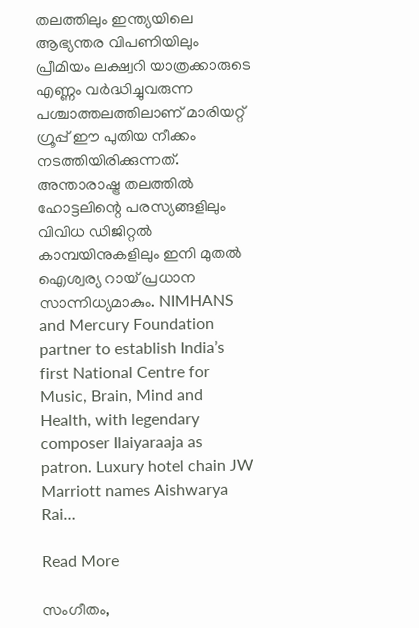തലത്തിലും ഇന്ത്യയിലെ ആഭ്യന്തര വിപണിയിലും പ്രീമിയം ലക്ഷ്വറി യാത്രക്കാരുടെ എണ്ണം വർദ്ധിച്ചുവരുന്ന പശ്ചാത്തലത്തിലാണ് മാരിയറ്റ് ഗ്രൂപ്പ് ഈ പുതിയ നീക്കം നടത്തിയിരിക്കുന്നത്. അന്താരാഷ്ട്ര തലത്തിൽ ഹോട്ടലിന്റെ പരസ്യങ്ങളിലും വിവിധ ഡിജിറ്റൽ കാമ്പയിനുകളിലും ഇനി മുതൽ ഐശ്വര്യ റായ് പ്രധാന സാന്നിധ്യമാകും. NIMHANS and Mercury Foundation partner to establish India’s first National Centre for Music, Brain, Mind and Health, with legendary composer Ilaiyaraaja as patron. Luxury hotel chain JW Marriott names Aishwarya Rai…

Read More

സംഗീതം,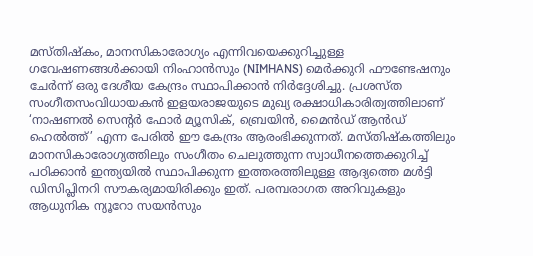മസ്തിഷ്കം, മാനസികാരോഗ്യം എന്നിവയെക്കുറിച്ചുള്ള ഗവേഷണങ്ങൾക്കായി നിംഹാൻസും (NIMHANS) മെർക്കുറി ഫൗണ്ടേഷനും ചേർന്ന് ഒരു ദേശീയ കേന്ദ്രം സ്ഥാപിക്കാൻ നിർദ്ദേശിച്ചു. പ്രശസ്ത സംഗീതസംവിധായകൻ ഇളയരാജയുടെ മുഖ്യ രക്ഷാധികാരിത്വത്തിലാണ് ‘നാഷണൽ സെന്റർ ഫോർ മ്യൂസിക്, ബ്രെയിൻ, മൈൻഡ് ആൻഡ് ഹെൽത്ത്’ എന്ന പേരിൽ ഈ കേന്ദ്രം ആരംഭിക്കുന്നത്. മസ്തിഷ്കത്തിലും മാനസികാരോഗ്യത്തിലും സംഗീതം ചെലുത്തുന്ന സ്വാധീനത്തെക്കുറിച്ച് പഠിക്കാൻ ഇന്ത്യയിൽ സ്ഥാപിക്കുന്ന ഇത്തരത്തിലുള്ള ആദ്യത്തെ മൾട്ടി ഡിസിപ്ലിനറി സൗകര്യമായിരിക്കും ഇത്. പരമ്പരാഗത അറിവുകളും ആധുനിക ന്യൂറോ സയൻസും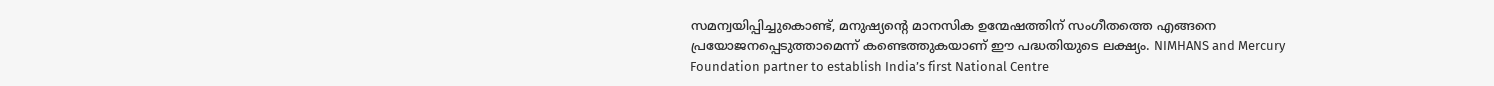സമന്വയിപ്പിച്ചുകൊണ്ട്, മനുഷ്യന്റെ മാനസിക ഉന്മേഷത്തിന് സംഗീതത്തെ എങ്ങനെ പ്രയോജനപ്പെടുത്താമെന്ന് കണ്ടെത്തുകയാണ് ഈ പദ്ധതിയുടെ ലക്ഷ്യം. NIMHANS and Mercury Foundation partner to establish India’s first National Centre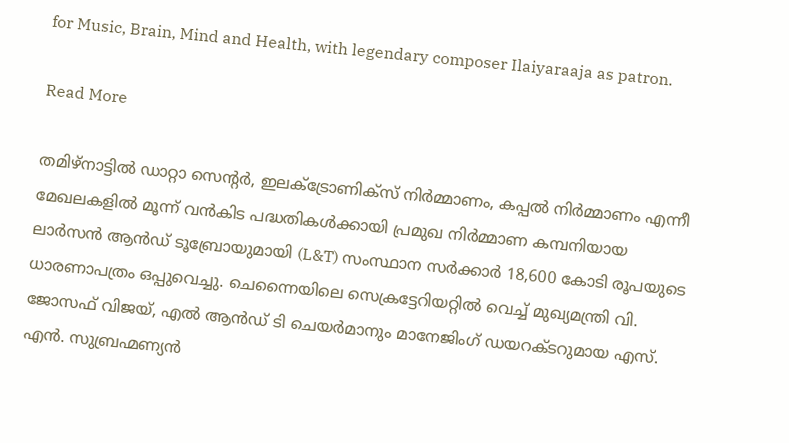for Music, Brain, Mind and Health, with legendary composer Ilaiyaraaja as patron.

Read More

തമിഴ്‌നാട്ടിൽ ഡാറ്റാ സെന്റർ, ഇലക്ട്രോണിക്സ് നിർമ്മാണം, കപ്പൽ നിർമ്മാണം എന്നീ മേഖലകളിൽ മൂന്ന് വൻകിട പദ്ധതികൾക്കായി പ്രമുഖ നിർമ്മാണ കമ്പനിയായ ലാർസൻ ആൻഡ് ടൂബ്രോയുമായി (L&T) സംസ്ഥാന സർക്കാർ 18,600 കോടി രൂപയുടെ ധാരണാപത്രം ഒപ്പുവെച്ചു. ചെന്നൈയിലെ സെക്രട്ടേറിയറ്റിൽ വെച്ച് മുഖ്യമന്ത്രി വി. ജോസഫ് വിജയ്, എൽ ആൻഡ് ടി ചെയർമാനും മാനേജിംഗ് ഡയറക്ടറുമായ എസ്. എൻ. സുബ്രഹ്മണ്യൻ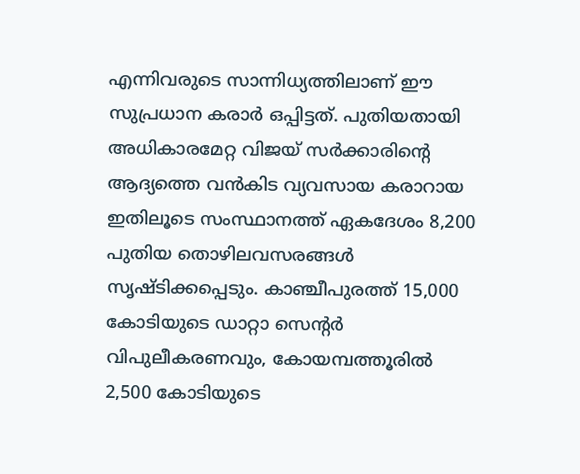എന്നിവരുടെ സാന്നിധ്യത്തിലാണ് ഈ സുപ്രധാന കരാർ ഒപ്പിട്ടത്. പുതിയതായി അധികാരമേറ്റ വിജയ് സർക്കാരിന്റെ ആദ്യത്തെ വൻകിട വ്യവസായ കരാറായ ഇതിലൂടെ സംസ്ഥാനത്ത് ഏകദേശം 8,200 പുതിയ തൊഴിലവസരങ്ങൾ സൃഷ്ടിക്കപ്പെടും. കാഞ്ചീപുരത്ത് 15,000 കോടിയുടെ ഡാറ്റാ സെന്റർ വിപുലീകരണവും, കോയമ്പത്തൂരിൽ 2,500 കോടിയുടെ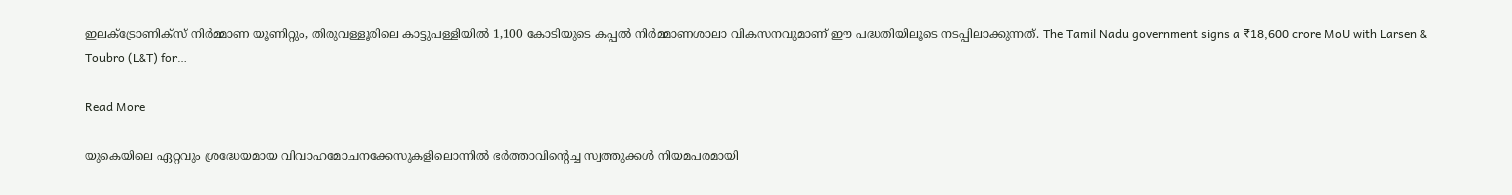ഇലക്ട്രോണിക്സ് നിർമ്മാണ യൂണിറ്റും, തിരുവള്ളൂരിലെ കാട്ടുപള്ളിയിൽ 1,100 കോടിയുടെ കപ്പൽ നിർമ്മാണശാലാ വികസനവുമാണ് ഈ പദ്ധതിയിലൂടെ നടപ്പിലാക്കുന്നത്. The Tamil Nadu government signs a ₹18,600 crore MoU with Larsen & Toubro (L&T) for…

Read More

യുകെയിലെ ഏറ്റവും ശ്രദ്ധേയമായ വിവാഹമോചനക്കേസുകളിലൊന്നിൽ ഭർത്താവിന്റെച്ച സ്വത്തുക്കൾ നിയമപരമായി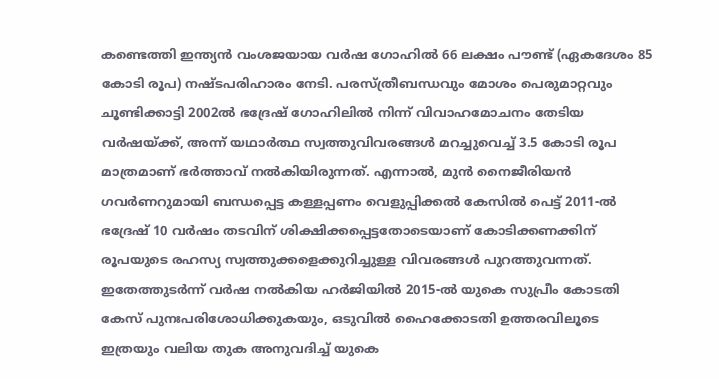കണ്ടെത്തി ഇന്ത്യൻ വംശജയായ വർഷ ഗോഹിൽ 66 ലക്ഷം പൗണ്ട് (ഏകദേശം 85 കോടി രൂപ) നഷ്ടപരിഹാരം നേടി. പരസ്ത്രീബന്ധവും മോശം പെരുമാറ്റവും ചൂണ്ടിക്കാട്ടി 2002ൽ ഭദ്രേഷ് ഗോഹിലിൽ നിന്ന് വിവാഹമോചനം തേടിയ വർഷയ്ക്ക്, അന്ന് യഥാർത്ഥ സ്വത്തുവിവരങ്ങൾ മറച്ചുവെച്ച് 3.5 കോടി രൂപ മാത്രമാണ് ഭർത്താവ് നൽകിയിരുന്നത്. എന്നാൽ, മുൻ നൈജീരിയൻ ഗവർണറുമായി ബന്ധപ്പെട്ട കള്ളപ്പണം വെളുപ്പിക്കൽ കേസിൽ പെട്ട് 2011-ൽ ഭദ്രേഷ് 10 വർഷം തടവിന് ശിക്ഷിക്കപ്പെട്ടതോടെയാണ് കോടിക്കണക്കിന് രൂപയുടെ രഹസ്യ സ്വത്തുക്കളെക്കുറിച്ചുള്ള വിവരങ്ങൾ പുറത്തുവന്നത്. ഇതേത്തുടർന്ന് വർഷ നൽകിയ ഹർജിയിൽ 2015-ൽ യുകെ സുപ്രീം കോടതി കേസ് പുനഃപരിശോധിക്കുകയും, ഒടുവിൽ ഹൈക്കോടതി ഉത്തരവിലൂടെ ഇത്രയും വലിയ തുക അനുവദിച്ച് യുകെ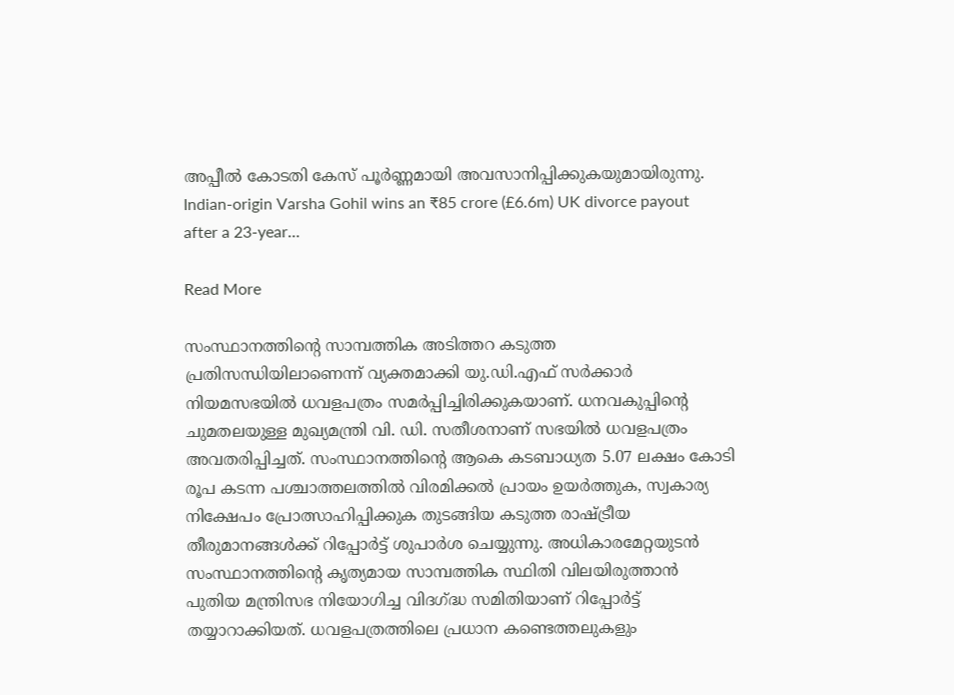അപ്പീൽ കോടതി കേസ് പൂർണ്ണമായി അവസാനിപ്പിക്കുകയുമായിരുന്നു. Indian-origin Varsha Gohil wins an ₹85 crore (£6.6m) UK divorce payout after a 23-year…

Read More

സംസ്ഥാനത്തിന്റെ സാമ്പത്തിക അടിത്തറ കടുത്ത പ്രതിസന്ധിയിലാണെന്ന് വ്യക്തമാക്കി യു.ഡി.എഫ് സർക്കാർ നിയമസഭയിൽ ധവളപത്രം സമർപ്പിച്ചിരിക്കുകയാണ്. ധനവകുപ്പിന്റെ ചുമതലയുള്ള മുഖ്യമന്ത്രി വി. ഡി. സതീശനാണ് സഭയിൽ ധവളപത്രം അവതരിപ്പിച്ചത്. സംസ്ഥാനത്തിന്റെ ആകെ കടബാധ്യത 5.07 ലക്ഷം കോടി രൂപ കടന്ന പശ്ചാത്തലത്തിൽ വിരമിക്കൽ പ്രായം ഉയർത്തുക, സ്വകാര്യ നിക്ഷേപം പ്രോത്സാഹിപ്പിക്കുക തുടങ്ങിയ കടുത്ത രാഷ്ട്രീയ തീരുമാനങ്ങൾക്ക് റിപ്പോർട്ട് ശുപാർശ ചെയ്യുന്നു. അധികാരമേറ്റയുടൻ സംസ്ഥാനത്തിന്റെ കൃത്യമായ സാമ്പത്തിക സ്ഥിതി വിലയിരുത്താൻ പുതിയ മന്ത്രിസഭ നിയോഗിച്ച വിദഗ്ദ്ധ സമിതിയാണ് റിപ്പോർട്ട് തയ്യാറാക്കിയത്. ധവളപത്രത്തിലെ പ്രധാന കണ്ടെത്തലുകളും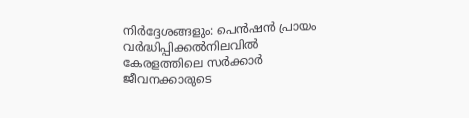നിർദ്ദേശങ്ങളും: പെൻഷൻ പ്രായം വർദ്ധിപ്പിക്കൽനിലവിൽ കേരളത്തിലെ സർക്കാർ ജീവനക്കാരുടെ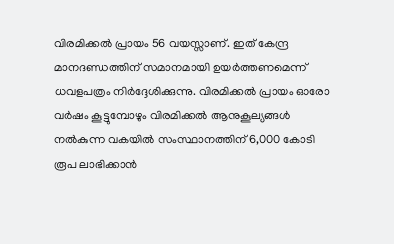വിരമിക്കൽ പ്രായം 56 വയസ്സാണ്. ഇത് കേന്ദ്ര മാനദണ്ഡത്തിന് സമാനമായി ഉയർത്തണമെന്ന് ധവളപത്രം നിർദ്ദേശിക്കുന്നു. വിരമിക്കൽ പ്രായം ഓരോ വർഷം കൂട്ടുമ്പോഴും വിരമിക്കൽ ആനുകൂല്യങ്ങൾ നൽകുന്ന വകയിൽ സംസ്ഥാനത്തിന് 6,000 കോടി രൂപ ലാഭിക്കാൻ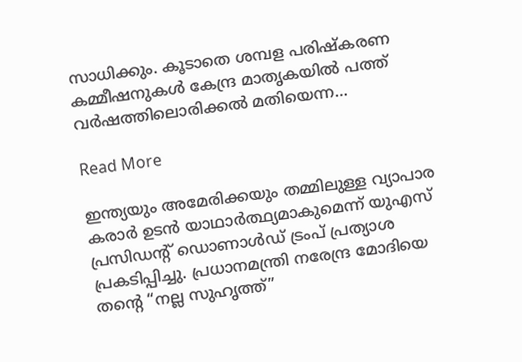സാധിക്കും. കൂടാതെ ശമ്പള പരിഷ്കരണ കമ്മീഷനുകൾ കേന്ദ്ര മാതൃകയിൽ പത്ത് വർഷത്തിലൊരിക്കൽ മതിയെന്ന…

Read More

ഇന്ത്യയും അമേരിക്കയും തമ്മിലുള്ള വ്യാപാര കരാർ ഉടൻ യാഥാർത്ഥ്യമാകുമെന്ന് യുഎസ് പ്രസിഡന്റ് ഡൊണാൾഡ് ട്രംപ് പ്രത്യാശ പ്രകടിപ്പിച്ചു. പ്രധാനമന്ത്രി നരേന്ദ്ര മോദിയെ തൻ്റെ “നല്ല സുഹൃത്ത്”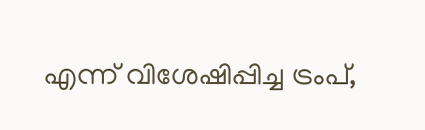എന്ന് വിശേഷിപ്പിച്ച ട്രംപ്,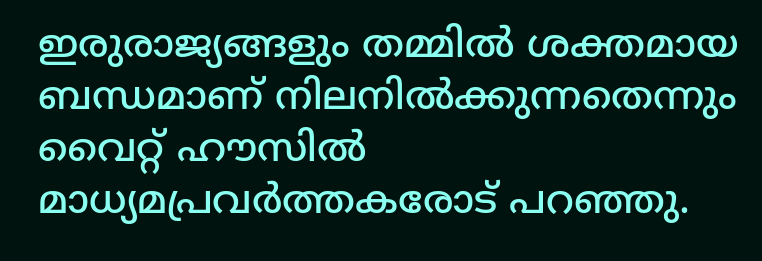ഇരുരാജ്യങ്ങളും തമ്മിൽ ശക്തമായ ബന്ധമാണ് നിലനിൽക്കുന്നതെന്നും വൈറ്റ് ഹൗസിൽ മാധ്യമപ്രവർത്തകരോട് പറഞ്ഞു.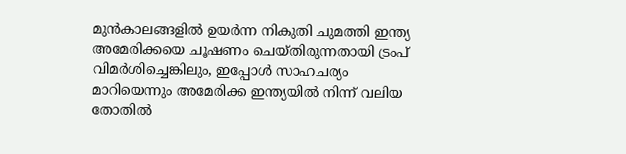മുൻകാലങ്ങളിൽ ഉയർന്ന നികുതി ചുമത്തി ഇന്ത്യ അമേരിക്കയെ ചൂഷണം ചെയ്തിരുന്നതായി ട്രംപ് വിമർശിച്ചെങ്കിലും, ഇപ്പോൾ സാഹചര്യം മാറിയെന്നും അമേരിക്ക ഇന്ത്യയിൽ നിന്ന് വലിയ തോതിൽ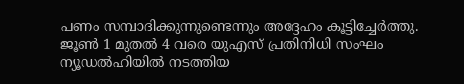പണം സമ്പാദിക്കുന്നുണ്ടെന്നും അദ്ദേഹം കൂട്ടിച്ചേർത്തു. ജൂൺ 1 മുതൽ 4 വരെ യുഎസ് പ്രതിനിധി സംഘം ന്യൂഡൽഹിയിൽ നടത്തിയ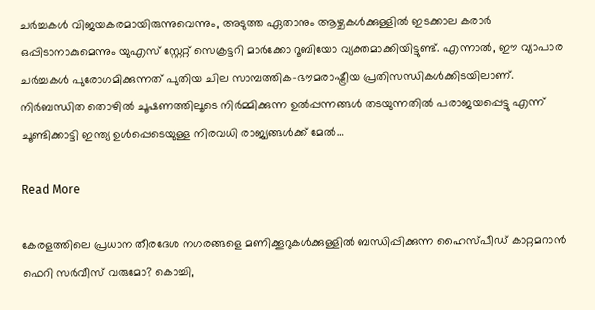ചർച്ചകൾ വിജയകരമായിരുന്നുവെന്നും, അടുത്ത ഏതാനും ആഴ്ചകൾക്കുള്ളിൽ ഇടക്കാല കരാർ ഒപ്പിടാനാകുമെന്നും യുഎസ് സ്റ്റേറ്റ് സെക്രട്ടറി മാർക്കോ റൂബിയോ വ്യക്തമാക്കിയിട്ടുണ്ട്. എന്നാൽ, ഈ വ്യാപാര ചർച്ചകൾ പുരോഗമിക്കുന്നത് പുതിയ ചില സാമ്പത്തിക-ഭൗമരാഷ്ട്രീയ പ്രതിസന്ധികൾക്കിടയിലാണ്. നിർബന്ധിത തൊഴിൽ ചൂഷണത്തിലൂടെ നിർമ്മിക്കുന്ന ഉൽപ്പന്നങ്ങൾ തടയുന്നതിൽ പരാജയപ്പെട്ടു എന്ന് ചൂണ്ടിക്കാട്ടി ഇന്ത്യ ഉൾപ്പെടെയുള്ള നിരവധി രാജ്യങ്ങൾക്ക് മേൽ…

Read More

കേരളത്തിലെ പ്രധാന തീരദേശ നഗരങ്ങളെ മണിക്കൂറുകൾക്കുള്ളിൽ ബന്ധിപ്പിക്കുന്ന ഹൈസ്പീഡ് കാറ്റമറാൻ ഫെറി സർവീസ് വരുമോ? കൊച്ചി,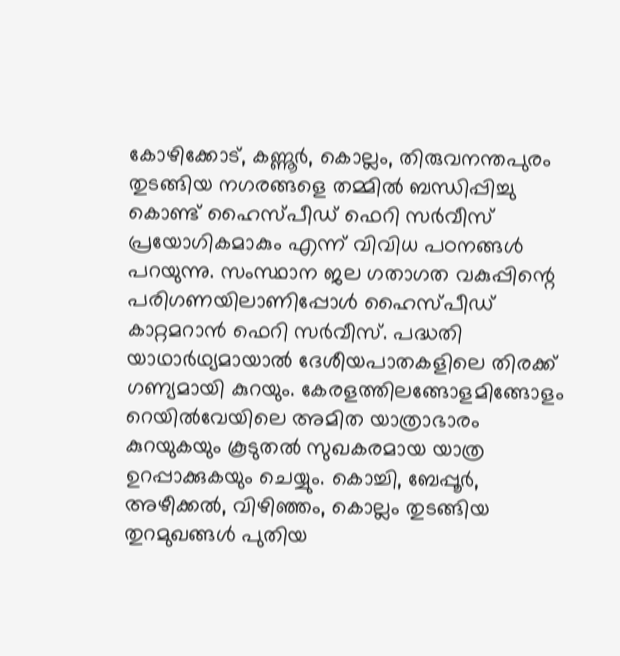കോഴിക്കോട്, കണ്ണൂർ, കൊല്ലം, തിരുവനന്തപുരം തുടങ്ങിയ നഗരങ്ങളെ തമ്മിൽ ബന്ധിപ്പിച്ചു കൊണ്ട് ഹൈസ്പീഡ് ഫെറി സർവീസ് പ്രയോഗികമാകും എന്ന് വിവിധ പഠനങ്ങൾ പറയുന്നു. സംസ്ഥാന ജല ഗതാഗത വകുപ്പിന്റെ പരിഗണയിലാണിപ്പോൾ ഹൈസ്പീഡ് കാറ്റമറാൻ ഫെറി സർവീസ്. പദ്ധതി യാഥാർഥ്യമായാൽ ദേശീയപാതകളിലെ തിരക്ക് ഗണ്യമായി കുറയും. കേരളത്തിലങ്ങോളമിങ്ങോളം റെയിൽവേയിലെ അമിത യാത്രാഭാരം കുറയുകയും കൂടുതൽ സുഖകരമായ യാത്ര ഉറപ്പാക്കുകയും ചെയ്യും. കൊച്ചി, ബേപ്പൂർ, അഴീക്കൽ, വിഴിഞ്ഞം, കൊല്ലം തുടങ്ങിയ തുറമുഖങ്ങൾ പുതിയ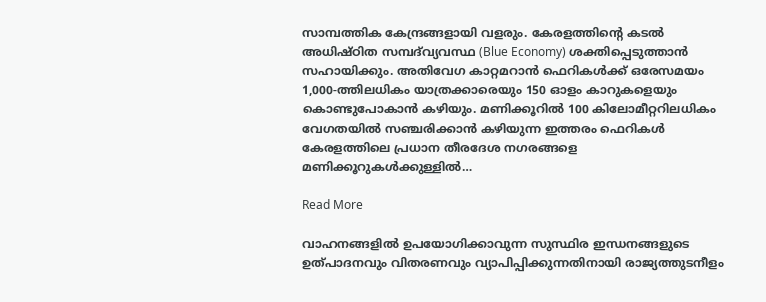സാമ്പത്തിക കേന്ദ്രങ്ങളായി വളരും. കേരളത്തിന്റെ കടൽ അധിഷ്ഠിത സമ്പദ്‌വ്യവസ്ഥ (Blue Economy) ശക്തിപ്പെടുത്താൻ സഹായിക്കും. അതിവേഗ കാറ്റമറാൻ ഫെറികൾക്ക് ഒരേസമയം 1,000-ത്തിലധികം യാത്രക്കാരെയും 150 ഓളം കാറുകളെയും കൊണ്ടുപോകാൻ കഴിയും. മണിക്കൂറിൽ 100 കിലോമീറ്ററിലധികം വേഗതയിൽ സഞ്ചരിക്കാൻ കഴിയുന്ന ഇത്തരം ഫെറികൾ കേരളത്തിലെ പ്രധാന തീരദേശ നഗരങ്ങളെ മണിക്കൂറുകൾക്കുള്ളിൽ…

Read More

വാഹനങ്ങളിൽ ഉപയോഗിക്കാവുന്ന സുസ്ഥിര ഇന്ധനങ്ങളുടെ ഉത്പാദനവും വിതരണവും വ്യാപിപ്പിക്കുന്നതിനായി രാജ്യത്തുടനീളം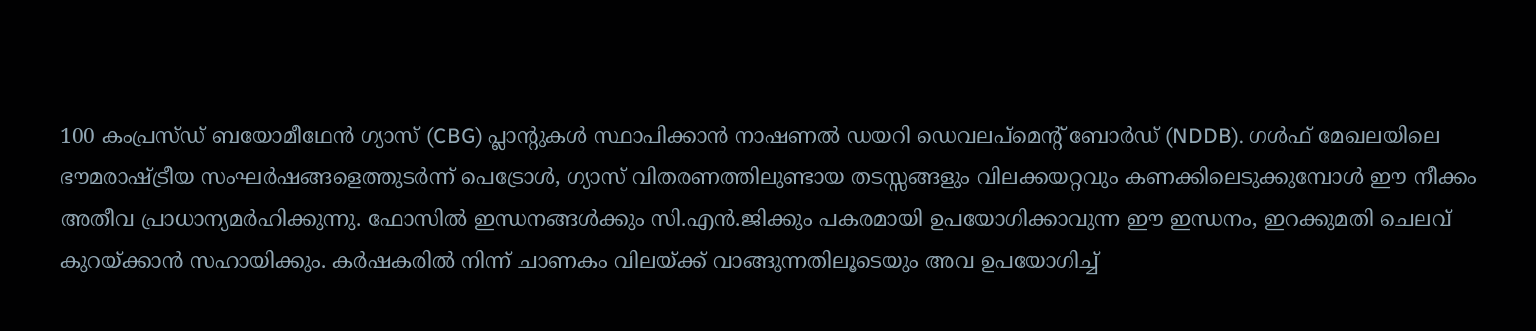100 കംപ്രസ്ഡ് ബയോമീഥേൻ ഗ്യാസ് (CBG) പ്ലാന്റുകൾ സ്ഥാപിക്കാൻ നാഷണൽ ഡയറി ഡെവലപ്‌മെന്റ് ബോർഡ് (NDDB). ഗൾഫ് മേഖലയിലെ ഭൗമരാഷ്ട്രീയ സംഘർഷങ്ങളെത്തുടർന്ന് പെട്രോൾ, ഗ്യാസ് വിതരണത്തിലുണ്ടായ തടസ്സങ്ങളും വിലക്കയറ്റവും കണക്കിലെടുക്കുമ്പോൾ ഈ നീക്കം അതീവ പ്രാധാന്യമർഹിക്കുന്നു. ഫോസിൽ ഇന്ധനങ്ങൾക്കും സി.എൻ.ജിക്കും പകരമായി ഉപയോഗിക്കാവുന്ന ഈ ഇന്ധനം, ഇറക്കുമതി ചെലവ് കുറയ്ക്കാൻ സഹായിക്കും. കർഷകരിൽ നിന്ന് ചാണകം വിലയ്ക്ക് വാങ്ങുന്നതിലൂടെയും അവ ഉപയോഗിച്ച്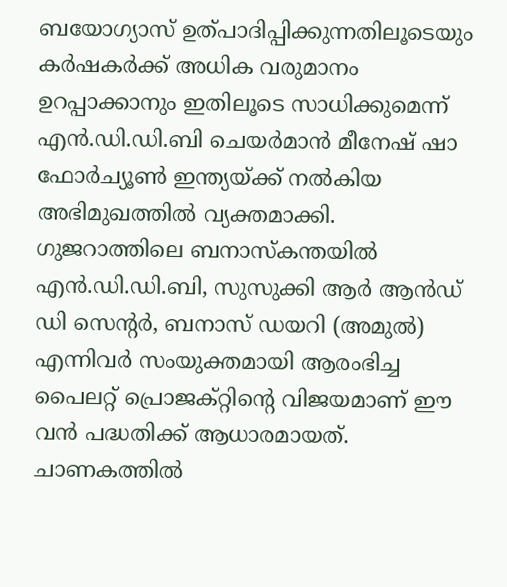ബയോഗ്യാസ് ഉത്പാദിപ്പിക്കുന്നതിലൂടെയും കർഷകർക്ക് അധിക വരുമാനം ഉറപ്പാക്കാനും ഇതിലൂടെ സാധിക്കുമെന്ന് എൻ.ഡി.ഡി.ബി ചെയർമാൻ മീനേഷ് ഷാ ഫോർച്യൂൺ ഇന്ത്യയ്ക്ക് നൽകിയ അഭിമുഖത്തിൽ വ്യക്തമാക്കി. ഗുജറാത്തിലെ ബനാസ്‌കന്തയിൽ എൻ.ഡി.ഡി.ബി, സുസുക്കി ആർ ആൻഡ് ഡി സെന്റർ, ബനാസ് ഡയറി (അമുൽ) എന്നിവർ സംയുക്തമായി ആരംഭിച്ച പൈലറ്റ് പ്രൊജക്റ്റിന്റെ വിജയമാണ് ഈ വൻ പദ്ധതിക്ക് ആധാരമായത്. ചാണകത്തിൽ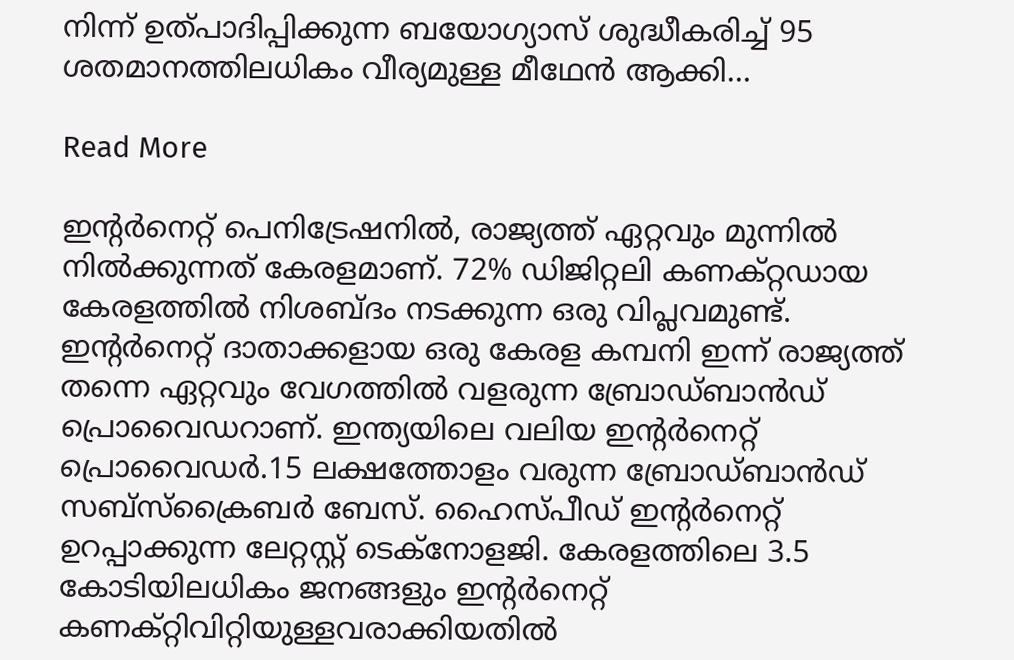നിന്ന് ഉത്പാദിപ്പിക്കുന്ന ബയോഗ്യാസ് ശുദ്ധീകരിച്ച് 95 ശതമാനത്തിലധികം വീര്യമുള്ള മീഥേൻ ആക്കി…

Read More

ഇന്റർനെറ്റ് പെനിട്രേഷനിൽ, രാജ്യത്ത് ഏറ്റവും മുന്നിൽ നിൽക്കുന്നത് കേരളമാണ്. 72% ഡിജിറ്റലി കണക്റ്റഡായ കേരളത്തിൽ നിശബ്ദം നടക്കുന്ന ഒരു വിപ്ലവമുണ്ട്. ഇന്റർനെറ്റ് ദാതാക്കളായ ഒരു കേരള കമ്പനി ഇന്ന് രാജ്യത്ത് തന്നെ ഏറ്റവും വേഗത്തിൽ വളരുന്ന ബ്രോഡ്ബാൻഡ് പ്രൊവൈഡറാണ്. ഇന്ത്യയിലെ വലിയ ഇന്റർനെറ്റ് പ്രൊവൈഡർ.15 ലക്ഷത്തോളം വരുന്ന ബ്രോഡ്ബാൻഡ് സബ്സ്ക്രൈബർ ബേസ്. ഹൈസ്പീഡ് ഇന്റർനെറ്റ് ഉറപ്പാക്കുന്ന ലേറ്റസ്റ്റ് ടെക്നോളജി. കേരളത്തിലെ 3.5 കോടിയിലധികം ജനങ്ങളും ഇന്റർനെറ്റ് കണക്റ്റിവിറ്റിയുള്ളവരാക്കിയതിൽ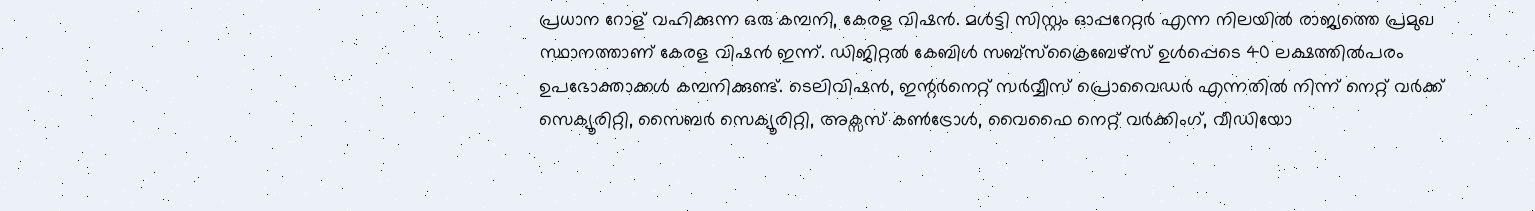പ്രധാന റോള് വഹിക്കുന്ന ഒരു കമ്പനി, കേരള വിഷൻ. മൾട്ടി സിസ്റ്റം ഓപ്പറേറ്റർ എന്ന നിലയിൽ രാജ്യത്തെ പ്രമുഖ സ്ഥാനത്താണ് കേരള വിഷൻ ഇന്ന്. ഡിജിറ്റൽ കേബിൾ സബ്സ്ക്രൈബേഴ്സ് ഉൾപ്പെടെ 40 ലക്ഷത്തിൽപരം ഉപഭോക്താക്കൾ കമ്പനിക്കുണ്ട്. ടെലിവിഷൻ, ഇന്റർനെറ്റ് സർവ്വീസ് പ്രൊവൈഡർ എന്നതിൽ നിന്ന് നെറ്റ് വർക്ക് സെക്യൂരിറ്റി, സൈബർ സെക്യൂരിറ്റി, അക്സസ് കൺട്രോൾ, വൈഫൈ നെറ്റ് വർക്കിംഗ്, വീഡിയോ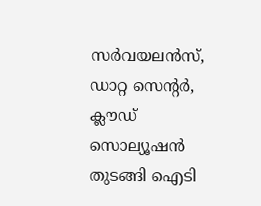സർവയലൻസ്, ഡാറ്റ സെന്റർ, ക്ലൗഡ് സൊല്യൂഷൻ തുടങ്ങി ഐടി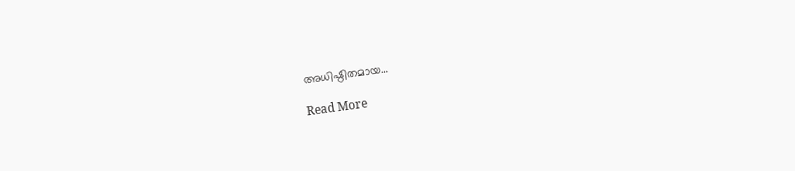അധിഷ്ഠിതമായ…

Read More